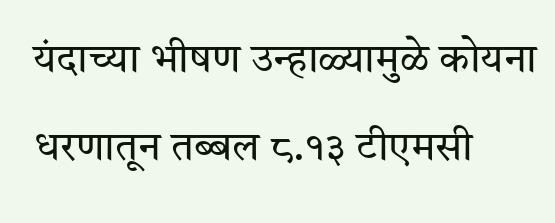यंदाच्या भीषण उन्हाळ्यामुळे कोयना धरणातून तब्बल ८.१३ टीएमसी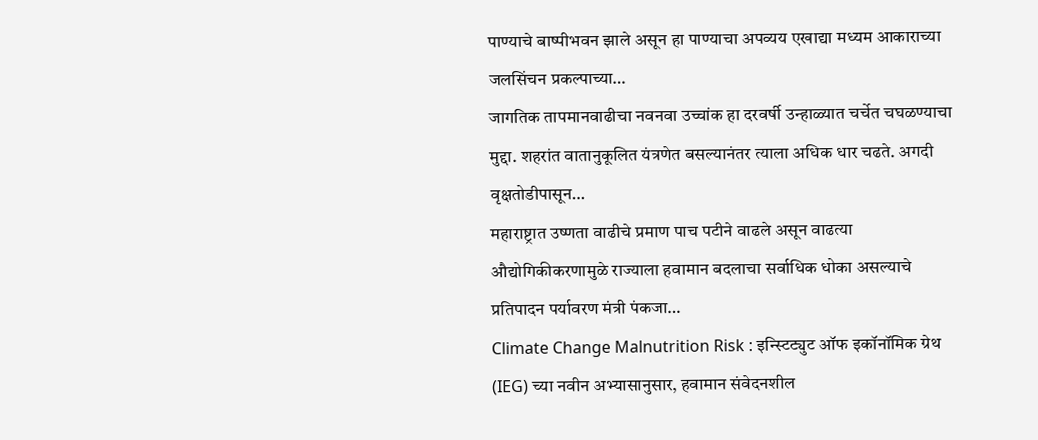पाण्याचे बाष्पीभवन झाले असून हा पाण्याचा अपव्यय एखाद्या मध्यम आकाराच्या जलसिंचन प्रकल्पाच्या…
जागतिक तापमानवाढीचा नवनवा उच्चांक हा दरवर्षी उन्हाळ्यात चर्चेत चघळण्याचा मुद्दा. शहरांत वातानुकूलित यंत्रणेत बसल्यानंतर त्याला अधिक धार चढते. अगदी वृक्षतोडीपासून…
महाराष्ट्रात उष्णता वाढीचे प्रमाण पाच पटीने वाढले असून वाढत्या औद्योगिकीकरणामुळे राज्याला हवामान बदलाचा सर्वाधिक धोका असल्याचे प्रतिपादन पर्यावरण मंत्री पंकजा…
Climate Change Malnutrition Risk : इन्स्टिट्युट ऑफ इकॉनॉमिक ग्रेथ (IEG) च्या नवीन अभ्यासानुसार, हवामान संवेदनशील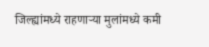जिल्ह्यांमध्ये राहणाऱ्या मुलांमध्ये कमी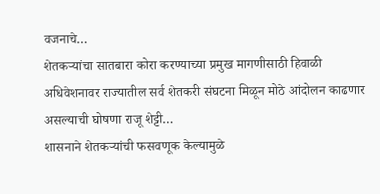वजनाचे…
शेतकऱ्यांचा सातबारा कोरा करण्याच्या प्रमुख मागणीसाठी हिवाळी अधिवेशनावर राज्यातील सर्व शेतकरी संघटना मिळून मोठे आंदोलन काढणार असल्याची घोषणा राजू शेट्टी…
शासनाने शेतकऱ्यांची फसवणूक केल्यामुळे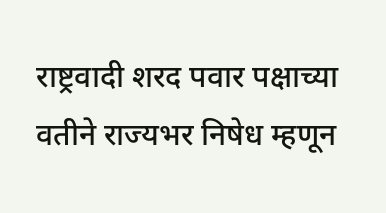राष्ट्रवादी शरद पवार पक्षाच्या वतीने राज्यभर निषेध म्हणून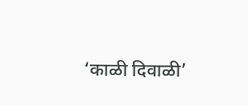‘काळी दिवाळी’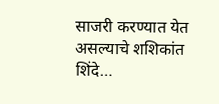साजरी करण्यात येत असल्याचे शशिकांत शिंदे…